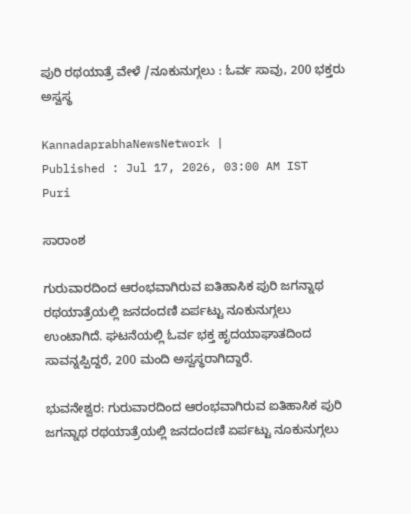ಪುರಿ ರಥಯಾತ್ರೆ ವೇಳೆ /ನೂಕುನುಗ್ಗಲು : ಓರ್ವ ಸಾವು, 200 ಭಕ್ತರು ಅಸ್ವಸ್ಥ

KannadaprabhaNewsNetwork |
Published : Jul 17, 2026, 03:00 AM IST
Puri

ಸಾರಾಂಶ

ಗುರುವಾರದಿಂದ ಆರಂಭವಾಗಿರುವ ಐತಿಹಾಸಿಕ ಪುರಿ ಜಗನ್ನಾಥ ರಥಯಾತ್ರೆಯಲ್ಲಿ ಜನದಂದಣಿ ಏರ್ಪಟ್ಟು ನೂಕುನುಗ್ಗಲು ಉಂಟಾಗಿದೆ. ಘಟನೆಯಲ್ಲಿ ಓರ್ವ ಭಕ್ತ ಹೃದಯಾಘಾತದಿಂದ ಸಾವನ್ನಪ್ಪಿದ್ದರೆ, 200 ಮಂದಿ ಅಸ್ವಸ್ಥರಾಗಿದ್ದಾರೆ.

ಭುವನೇಶ್ವರ: ಗುರುವಾರದಿಂದ ಆರಂಭವಾಗಿರುವ ಐತಿಹಾಸಿಕ ಪುರಿ ಜಗನ್ನಾಥ ರಥಯಾತ್ರೆಯಲ್ಲಿ ಜನದಂದಣಿ ಏರ್ಪಟ್ಟು ನೂಕುನುಗ್ಗಲು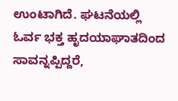ಉಂಟಾಗಿದೆ. ಘಟನೆಯಲ್ಲಿ ಓರ್ವ ಭಕ್ತ ಹೃದಯಾಘಾತದಿಂದ ಸಾವನ್ನಪ್ಪಿದ್ದರೆ,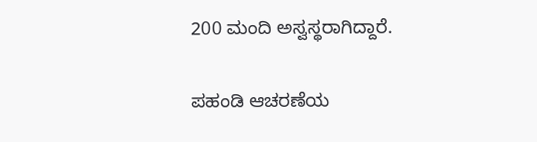200 ಮಂದಿ ಅಸ್ವಸ್ಥರಾಗಿದ್ದಾರೆ.

ಪಹಂಡಿ ಆಚರಣೆಯ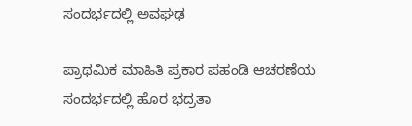ಸಂದರ್ಭದಲ್ಲಿ ಅವಘಢ

ಪ್ರಾಥಮಿಕ ಮಾಹಿತಿ ಪ್ರಕಾರ ಪಹಂಡಿ ಆಚರಣೆಯ ಸಂದರ್ಭದಲ್ಲಿ ಹೊರ ಭದ್ರತಾ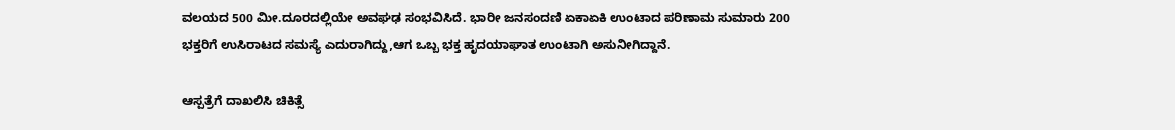ವಲಯದ 500 ಮೀ.ದೂರದಲ್ಲಿಯೇ ಅವಘಢ ಸಂಭವಿಸಿದೆ. ಭಾರೀ ಜನಸಂದಣಿ ಏಕಾಏಕಿ ಉಂಟಾದ ಪರಿಣಾಮ ಸುಮಾರು 200 ಭಕ್ತರಿಗೆ ಉಸಿರಾಟದ ಸಮಸ್ಯೆ ಎದುರಾಗಿದ್ದು,ಆಗ ಒಬ್ಬ ಭಕ್ತ ಹೃದಯಾಘಾತ ಉಂಟಾಗಿ ಅಸುನೀಗಿದ್ದಾನೆ.

ಆಸ್ಪತ್ರೆಗೆ ದಾಖಲಿಸಿ ಚಿಕಿತ್ಸೆ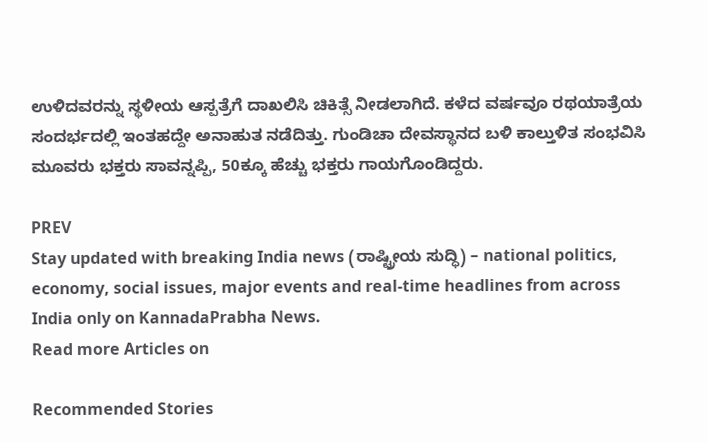ಉಳಿದವರನ್ನು ಸ್ಥಳೀಯ ಆಸ್ಪತ್ರೆಗೆ ದಾಖಲಿಸಿ ಚಿಕಿತ್ಸೆ ನೀಡಲಾಗಿದೆ. ಕಳೆದ ವರ್ಷವೂ ರಥಯಾತ್ರೆಯ ಸಂದರ್ಭದಲ್ಲಿ ಇಂತಹದ್ದೇ ಅನಾಹುತ ನಡೆದಿತ್ತು. ಗುಂಡಿಚಾ ದೇವಸ್ಥಾನದ ಬಳಿ ಕಾಲ್ತುಳಿತ ಸಂಭವಿಸಿ ಮೂವರು ಭಕ್ತರು ಸಾವನ್ನಪ್ಪಿ, 50ಕ್ಕೂ ಹೆಚ್ಚು ಭಕ್ತರು ಗಾಯಗೊಂಡಿದ್ದರು.

PREV
Stay updated with breaking India news (ರಾಷ್ಟ್ರೀಯ ಸುದ್ಧಿ) – national politics, economy, social issues, major events and real‑time headlines from across India only on KannadaPrabha News.
Read more Articles on

Recommended Stories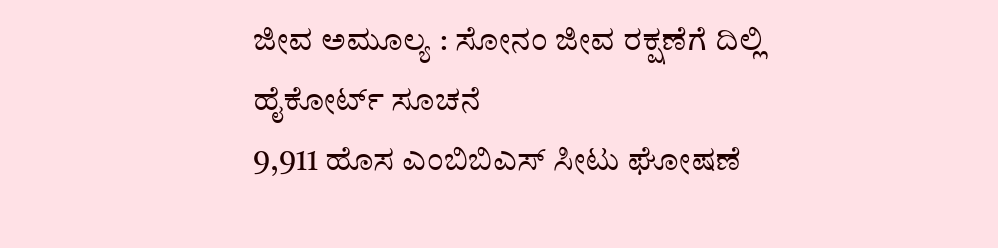ಜೀವ ಅಮೂಲ್ಯ : ಸೋನಂ ಜೀವ ರಕ್ಷಣೆಗೆ ದಿಲ್ಲಿ ಹೈಕೋರ್ಟ್‌ ಸೂಚನೆ
9,911 ಹೊಸ ಎಂಬಿಬಿಎಸ್‌ ಸೀಟು ಘೋಷಣೆ